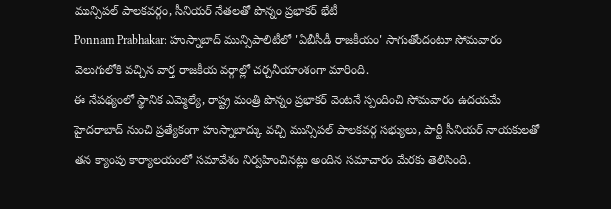మున్సిపల్ పాలకవర్గం, సీనియర్ నేతలతో పొన్నం ప్రభాకర్ భేటీ
Ponnam Prabhakar: హుస్నాబాద్ మున్సిపాలిటీలో 'ఏబీసీడీ రాజకీయం' సాగుతోందంటూ సోమవారం వెలుగులోకి వచ్చిన వార్త రాజకీయ వర్గాల్లో చర్చనీయాంశంగా మారింది.
ఈ నేపథ్యంలో స్థానిక ఎమ్మెల్యే, రాష్ట్ర మంత్రి పొన్నం ప్రభాకర్ వెంటనే స్పందించి సోమవారం ఉదయమే హైదరాబాద్ నుంచి ప్రత్యేకంగా హుస్నాబాద్కు వచ్చి మున్సిపల్ పాలకవర్గ సభ్యులు, పార్టీ సీనియర్ నాయకులతో తన క్యాంపు కార్యాలయంలో సమావేశం నిర్వహించినట్లు అందిన సమాచారం మేరకు తెలిసింది.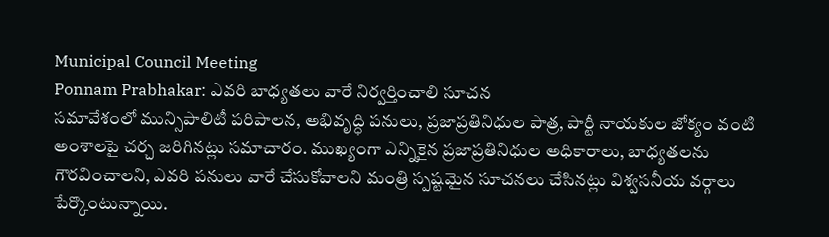Municipal Council Meeting
Ponnam Prabhakar: ఎవరి బాధ్యతలు వారే నిర్వర్తించాలి సూచన
సమావేశంలో మున్సిపాలిటీ పరిపాలన, అభివృద్ధి పనులు, ప్రజాప్రతినిధుల పాత్ర, పార్టీ నాయకుల జోక్యం వంటి అంశాలపై చర్చ జరిగినట్లు సమాచారం. ముఖ్యంగా ఎన్నికైన ప్రజాప్రతినిధుల అధికారాలు, బాధ్యతలను గౌరవించాలని, ఎవరి పనులు వారే చేసుకోవాలని మంత్రి స్పష్టమైన సూచనలు చేసినట్లు విశ్వసనీయ వర్గాలు పేర్కొంటున్నాయి.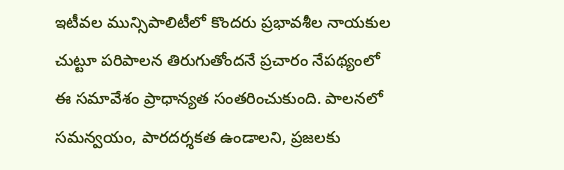ఇటీవల మున్సిపాలిటీలో కొందరు ప్రభావశీల నాయకుల చుట్టూ పరిపాలన తిరుగుతోందనే ప్రచారం నేపథ్యంలో ఈ సమావేశం ప్రాధాన్యత సంతరించుకుంది. పాలనలో సమన్వయం, పారదర్శకత ఉండాలని, ప్రజలకు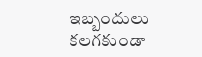ఇబ్బందులు కలగకుండా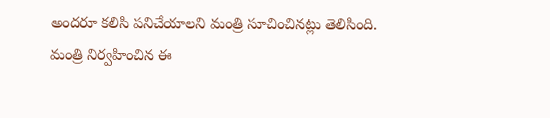అందరూ కలిసి పనిచేయాలని మంత్రి సూచించినట్లు తెలిసింది.
మంత్రి నిర్వహించిన ఈ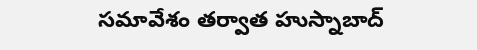సమావేశం తర్వాత హుస్నాబాద్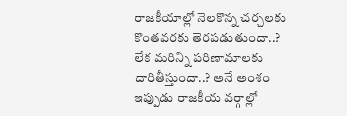రాజకీయాల్లో నెలకొన్న చర్చలకు కొంతవరకు తెరపడుతుందా..? లేక మరిన్ని పరిణామాలకు దారితీస్తుందా..? అనే అంశం ఇప్పుడు రాజకీయ వర్గాల్లో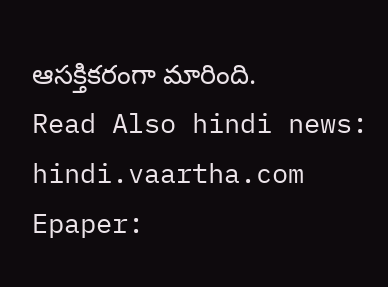ఆసక్తికరంగా మారింది.
Read Also hindi news: hindi.vaartha.com
Epaper: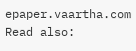epaper.vaartha.com
Read also: